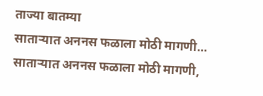ताज्या बातम्या
साताऱ्यात अननस फळाला मोठी मागणी… साताऱ्यात अननस फळाला मोठी मागणी,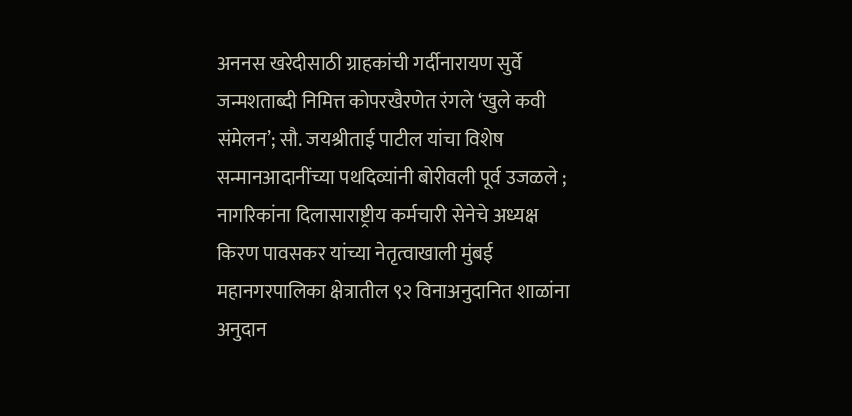अननस खरेदीसाठी ग्राहकांची गर्दीनारायण सुर्वे जन्मशताब्दी निमित्त कोपरखैरणेत रंगले ‘खुले कवी संमेलन’; सौ. जयश्रीताई पाटील यांचा विशेष सन्मानआदानींच्या पथदिव्यांनी बोरीवली पूर्व उजळले ; नागरिकांना दिलासाराष्ट्रीय कर्मचारी सेनेचे अध्यक्ष किरण पावसकर यांच्या नेतृत्वाखाली मुंबई महानगरपालिका क्षेत्रातील ९२ विनाअनुदानित शाळांना अनुदान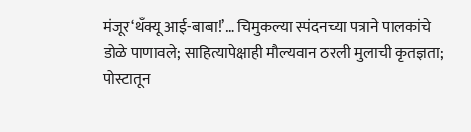मंजूर‘थँक्यू आई-बाबा!’… चिमुकल्या स्पंदनच्या पत्राने पालकांचे डोळे पाणावले; साहित्यापेक्षाही मौल्यवान ठरली मुलाची कृतज्ञता; पोस्टातून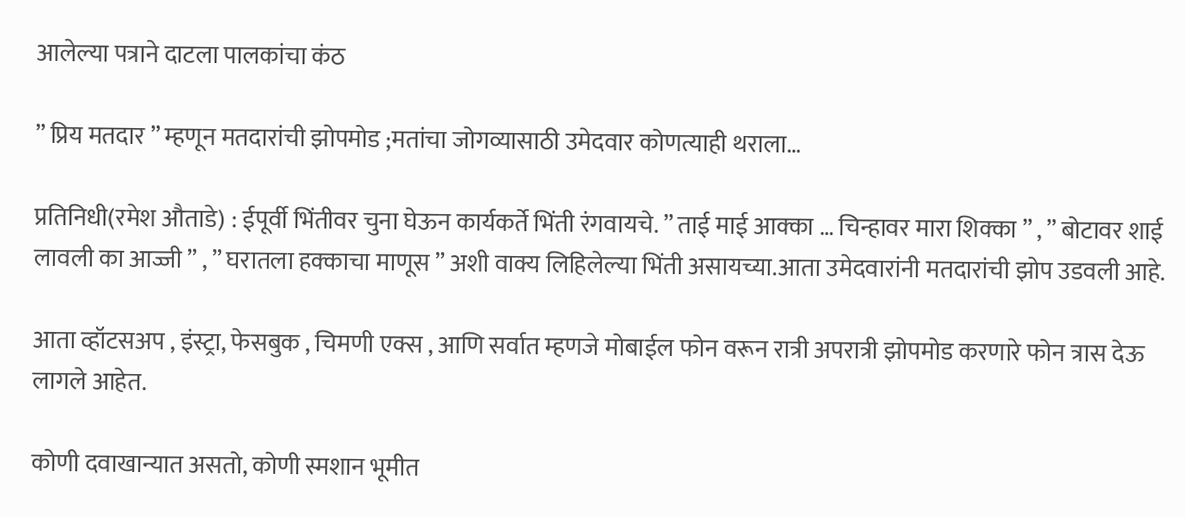आलेल्या पत्राने दाटला पालकांचा कंठ

” प्रिय मतदार ” म्हणून मतदारांची झोपमोड ;मतांचा जोगव्यासाठी उमेदवार कोणत्याही थराला…

प्रतिनिधी(रमेश औताडे) : ईपूर्वी भिंतीवर चुना घेऊन कार्यकर्ते भिंती रंगवायचे. ” ताई माई आक्का … चिन्हावर मारा शिक्का ” , ” बोटावर शाई लावली का आज्जी ” , ” घरातला हक्काचा माणूस ” अशी वाक्य लिहिलेल्या भिंती असायच्या.आता उमेदवारांनी मतदारांची झोप उडवली आहे.

आता व्हॉटसअप , इंस्ट्रा, फेसबुक , चिमणी एक्स , आणि सर्वात म्हणजे मोबाईल फोन वरून रात्री अपरात्री झोपमोड करणारे फोन त्रास देऊ लागले आहेत.

कोणी दवाखान्यात असतो, कोणी स्मशान भूमीत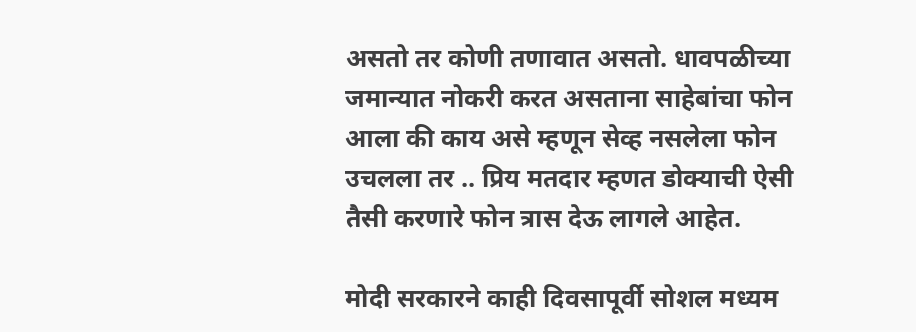असतो तर कोणी तणावात असतो. धावपळीच्या जमान्यात नोकरी करत असताना साहेबांचा फोन आला की काय असे म्हणून सेव्ह नसलेला फोन उचलला तर .. प्रिय मतदार म्हणत डोक्याची ऐसी तैसी करणारे फोन त्रास देऊ लागले आहेत.

मोदी सरकारने काही दिवसापूर्वी सोशल मध्यम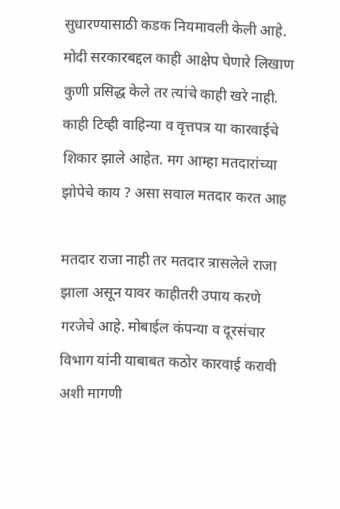सुधारण्यासाठी कडक नियमावली केली आहे. मोदी सरकारबद्दल काही आक्षेप घेणारे लिखाण कुणी प्रसिद्ध केले तर त्यांचे काही खरे नाही. काही टिव्ही वाहिन्या व वृत्तपत्र या कारवाईचे शिकार झाले आहेत. मग आम्हा मतदारांच्या झोपेचे काय ? असा सवाल मतदार करत आह

मतदार राजा नाही तर मतदार त्रासलेले राजा झाला असून यावर काहीतरी उपाय करणे गरजेचे आहे. मोबाईल कंपन्या व दूरसंचार विभाग यांनी याबाबत कठोर कारवाई करावी अशी मागणी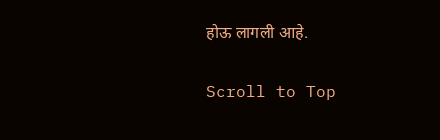होऊ लागली आहे.

Scroll to Top